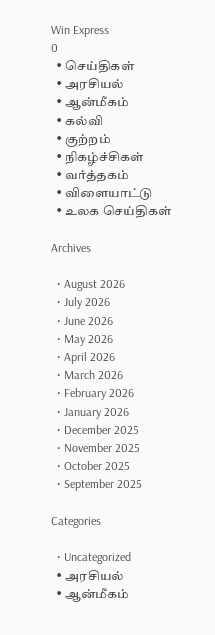Win Express
0
  • செய்திகள்
  • அரசியல்
  • ஆன்மீகம்
  • கல்வி
  • குற்றம்
  • நிகழ்ச்சிகள்
  • வர்த்தகம்
  • விளையாட்டு
  • உலக செய்திகள்

Archives

  • August 2026
  • July 2026
  • June 2026
  • May 2026
  • April 2026
  • March 2026
  • February 2026
  • January 2026
  • December 2025
  • November 2025
  • October 2025
  • September 2025

Categories

  • Uncategorized
  • அரசியல்
  • ஆன்மீகம்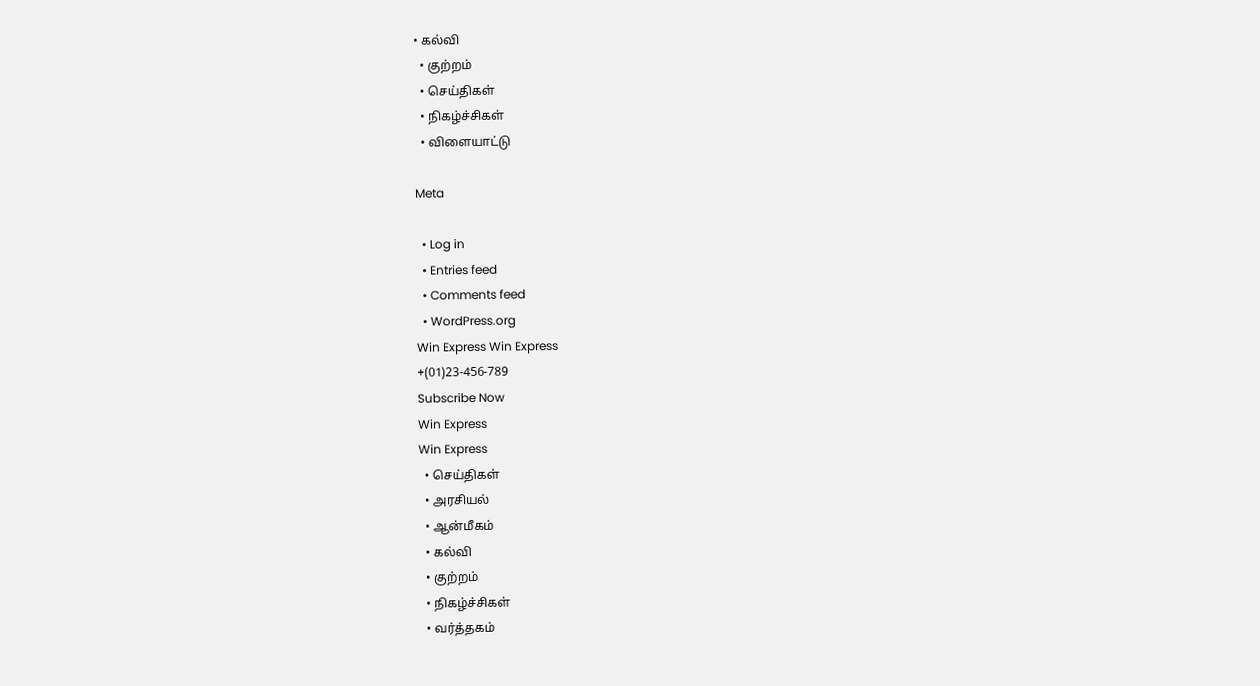• கல்வி
  • குற்றம்
  • செய்திகள்
  • நிகழ்ச்சிகள்
  • விளையாட்டு

Meta

  • Log in
  • Entries feed
  • Comments feed
  • WordPress.org
Win Express Win Express
+(01)23-456-789
Subscribe Now
Win Express
Win Express
  • செய்திகள்
  • அரசியல்
  • ஆன்மீகம்
  • கல்வி
  • குற்றம்
  • நிகழ்ச்சிகள்
  • வர்த்தகம்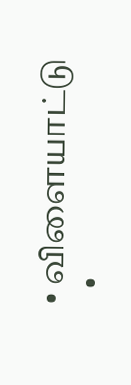• விளையாட்டு
  •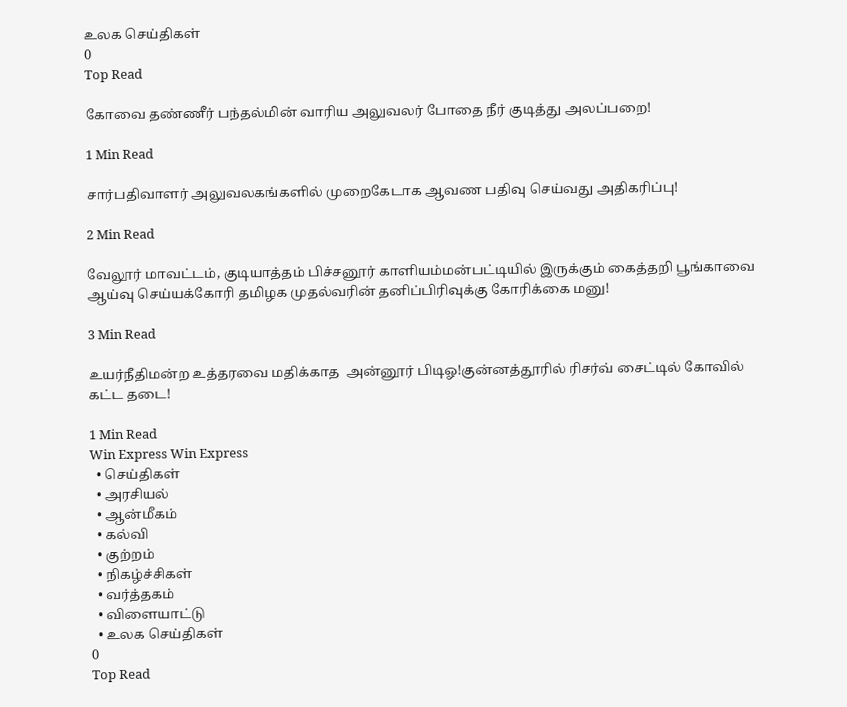உலக செய்திகள்
0
Top Read

கோவை தண்ணீர் பந்தல்மின் வாரிய அலுவலர் போதை நீர் குடித்து அலப்பறை!

1 Min Read

சார்பதிவாளர் அலுவலகங்களில் முறைகேடாக ஆவண பதிவு செய்வது அதிகரிப்பு!

2 Min Read

வேலூர் மாவட்டம், குடியாத்தம் பிச்சனூர் காளியம்மன்பட்டியில் இருக்கும் கைத்தறி பூங்காவை ஆய்வு செய்யக்கோரி தமிழக முதல்வரின் தனிப்பிரிவுக்கு கோரிக்கை மனு!

3 Min Read

உயர்நீதிமன்ற உத்தரவை மதிக்காத  அன்னூர் பிடிஓ!குன்னத்தூரில் ரிசர்வ் சைட்டில் கோவில் கட்ட தடை!

1 Min Read
Win Express Win Express
  • செய்திகள்
  • அரசியல்
  • ஆன்மீகம்
  • கல்வி
  • குற்றம்
  • நிகழ்ச்சிகள்
  • வர்த்தகம்
  • விளையாட்டு
  • உலக செய்திகள்
0
Top Read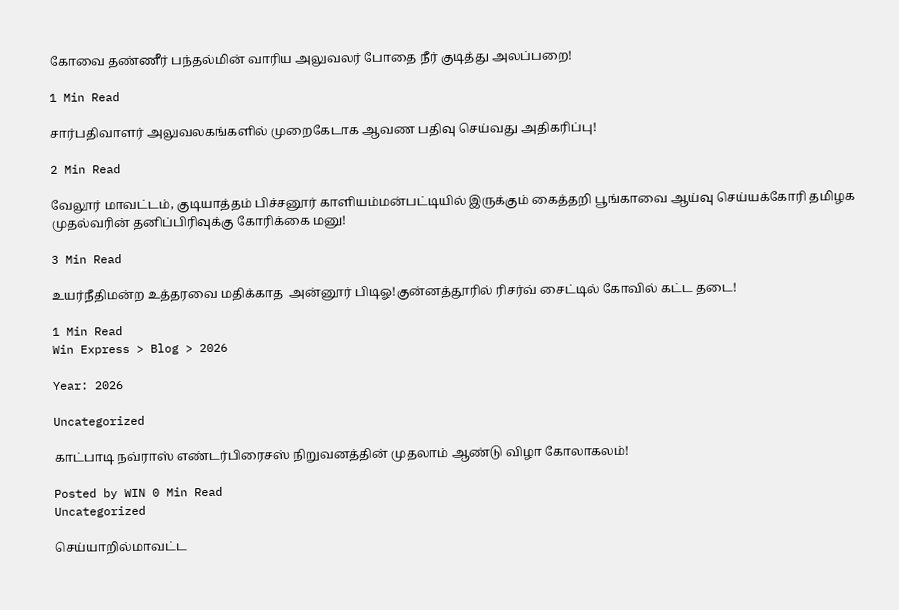கோவை தண்ணீர் பந்தல்மின் வாரிய அலுவலர் போதை நீர் குடித்து அலப்பறை!

1 Min Read

சார்பதிவாளர் அலுவலகங்களில் முறைகேடாக ஆவண பதிவு செய்வது அதிகரிப்பு!

2 Min Read

வேலூர் மாவட்டம், குடியாத்தம் பிச்சனூர் காளியம்மன்பட்டியில் இருக்கும் கைத்தறி பூங்காவை ஆய்வு செய்யக்கோரி தமிழக முதல்வரின் தனிப்பிரிவுக்கு கோரிக்கை மனு!

3 Min Read

உயர்நீதிமன்ற உத்தரவை மதிக்காத  அன்னூர் பிடிஓ!குன்னத்தூரில் ரிசர்வ் சைட்டில் கோவில் கட்ட தடை!

1 Min Read
Win Express > Blog > 2026

Year: 2026

Uncategorized

காட்பாடி நவ்ராஸ் எண்டர்பிரைசஸ் நிறுவனத்தின் முதலாம் ஆண்டு விழா கோலாகலம்!

Posted by WIN 0 Min Read
Uncategorized

செய்யாறில்மாவட்ட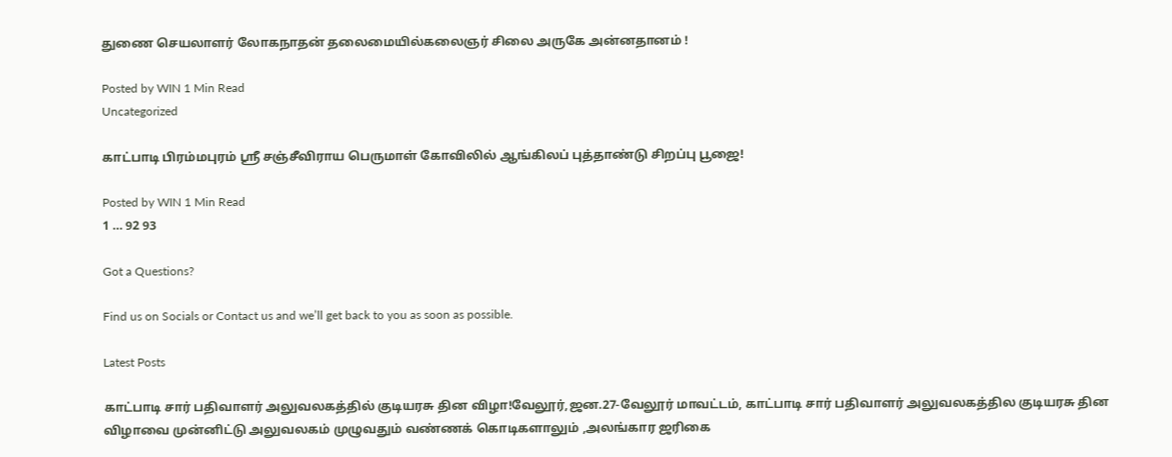துணை செயலாளர் லோகநாதன் தலைமையில்கலைஞர் சிலை அருகே அன்னதானம் !

Posted by WIN 1 Min Read
Uncategorized

காட்பாடி பிரம்மபுரம் ஸ்ரீ சஞ்சீவிராய பெருமாள் கோவிலில் ஆங்கிலப் புத்தாண்டு சிறப்பு பூஜை!

Posted by WIN 1 Min Read
1 … 92 93

Got a Questions?

Find us on Socials or Contact us and we’ll get back to you as soon as possible.

Latest Posts

காட்பாடி சார் பதிவாளர் அலுவலகத்தில் குடியரசு தின விழா!வேலூர்,ஜன.27-வேலூர் மாவட்டம், காட்பாடி சார் பதிவாளர் அலுவலகத்தில குடியரசு தின விழாவை முன்னிட்டு அலுவலகம் முழுவதும் வண்ணக் கொடிகளாலும் ,அலங்கார ஜரிகை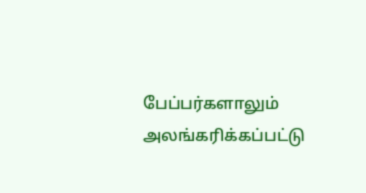பேப்பர்களாலும் அலங்கரிக்கப்பட்டு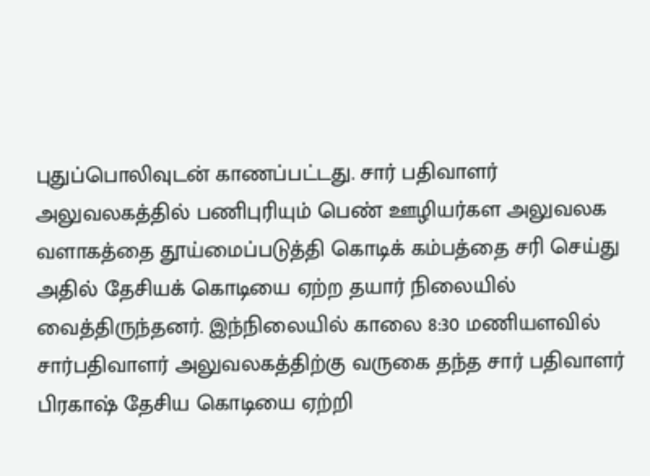புதுப்பொலிவுடன் காணப்பட்டது. சார் பதிவாளர் அலுவலகத்தில் பணிபுரியும் பெண் ஊழியர்கள அலுவலக வளாகத்தை தூய்மைப்படுத்தி கொடிக் கம்பத்தை சரி செய்து அதில் தேசியக் கொடியை ஏற்ற தயார் நிலையில் வைத்திருந்தனர். இந்நிலையில் காலை 8:30 மணியளவில் சார்பதிவாளர் அலுவலகத்திற்கு வருகை தந்த சார் பதிவாளர் பிரகாஷ் தேசிய கொடியை ஏற்றி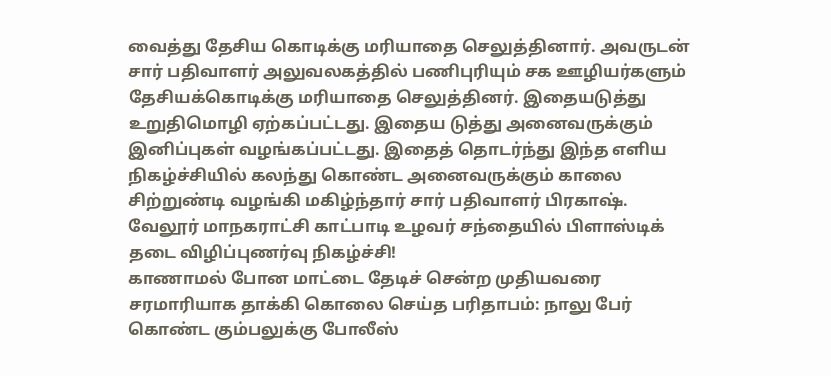வைத்து தேசிய கொடிக்கு மரியாதை செலுத்தினார். அவருடன் சார் பதிவாளர் அலுவலகத்தில் பணிபுரியும் சக ஊழியர்களும் தேசியக்கொடிக்கு மரியாதை செலுத்தினர். இதையடுத்து உறுதிமொழி ஏற்கப்பட்டது. இதைய டுத்து அனைவருக்கும் இனிப்புகள் வழங்கப்பட்டது. இதைத் தொடர்ந்து இந்த எளிய நிகழ்ச்சியில் கலந்து கொண்ட அனைவருக்கும் காலை சிற்றுண்டி வழங்கி மகிழ்ந்தார் சார் பதிவாளர் பிரகாஷ்.
வேலூர் மாநகராட்சி காட்பாடி உழவர் சந்தையில் பிளாஸ்டிக் தடை விழிப்புணர்வு நிகழ்ச்சி!
காணாமல் போன மாட்டை தேடிச் சென்ற முதியவரை சரமாரியாக தாக்கி கொலை செய்த பரிதாபம்: நாலு பேர் கொண்ட கும்பலுக்கு போலீஸ்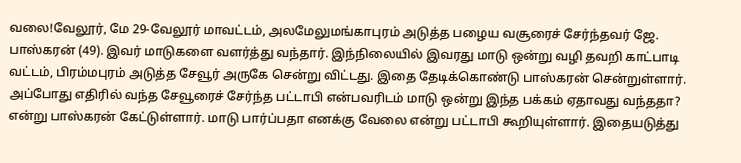வலை!வேலூர், மே 29-வேலூர் மாவட்டம், அலமேலுமங்காபுரம் அடுத்த பழைய வசூரைச் சேர்ந்தவர் ஜே. பாஸ்கரன் (49). இவர் மாடுகளை வளர்த்து வந்தார். இந்நிலையில் இவரது மாடு ஒன்று வழி தவறி காட்பாடி வட்டம், பிரம்மபுரம் அடுத்த சேவூர் அருகே சென்று விட்டது. இதை தேடிக்கொண்டு பாஸ்கரன் சென்றுள்ளார். அப்போது எதிரில் வந்த சேவூரைச் சேர்ந்த பட்டாபி என்பவரிடம் மாடு ஒன்று இந்த பக்கம் ஏதாவது வந்ததா? என்று பாஸ்கரன் கேட்டுள்ளார். மாடு பார்ப்பதா எனக்கு வேலை என்று பட்டாபி கூறியுள்ளார். இதையடுத்து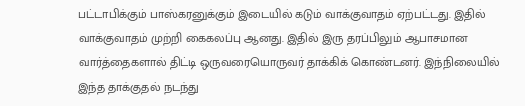பட்டாபிக்கும் பாஸ்கரனுக்கும் இடையில் கடும் வாக்குவாதம் ஏற்பட்டது. இதில் வாக்குவாதம் முற்றி கைகலப்பு ஆனது. இதில் இரு தரப்பிலும் ஆபாசமான வார்த்தைகளால் திட்டி ஒருவரையொருவர் தாக்கிக் கொண்டனர். இந்நிலையில் இந்த தாக்குதல் நடந்து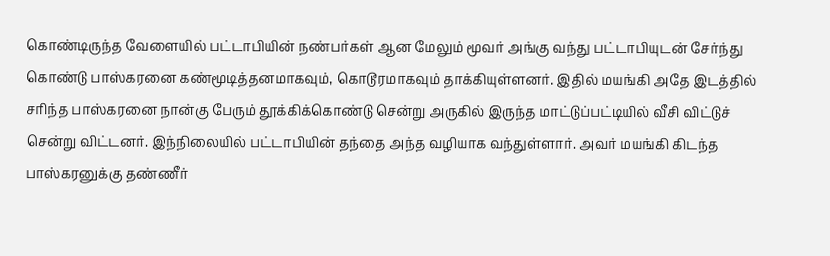கொண்டிருந்த வேளையில் பட்டாபியின் நண்பர்கள் ஆன மேலும் மூவர் அங்கு வந்து பட்டாபியுடன் சேர்ந்து கொண்டு பாஸ்கரனை கண்மூடித்தனமாகவும், கொடூரமாகவும் தாக்கியுள்ளனர். இதில் மயங்கி அதே இடத்தில் சரிந்த பாஸ்கரனை நான்கு பேரும் தூக்கிக்கொண்டு சென்று அருகில் இருந்த மாட்டுப்பட்டியில் வீசி விட்டுச் சென்று விட்டனர். இந்நிலையில் பட்டாபியின் தந்தை அந்த வழியாக வந்துள்ளார். அவர் மயங்கி கிடந்த பாஸ்கரனுக்கு தண்ணீர்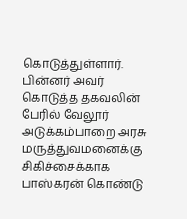கொடுத்துள்ளார். பின்னர் அவர் கொடுத்த தகவலின் பேரில் வேலூர் அடுக்கம்பாறை அரசு மருத்துவமனைக்கு சிகிச்சைக்காக பாஸ்கரன் கொண்டு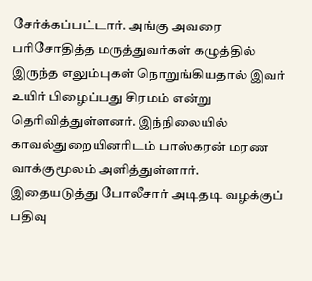சேர்க்கப்பட்டார். அங்கு அவரை பரிசோதித்த மருத்துவர்கள் கழுத்தில் இருந்த எலும்புகள் நொறுங்கியதால் இவர் உயிர் பிழைப்பது சிரமம் என்று தெரிவித்துள்ளனர். இந்நிலையில் காவல்துறையினரிடம் பாஸ்கரன் மரண வாக்குமூலம் அளித்துள்ளார். இதையடுத்து போலீசார் அடிதடி வழக்குப் பதிவு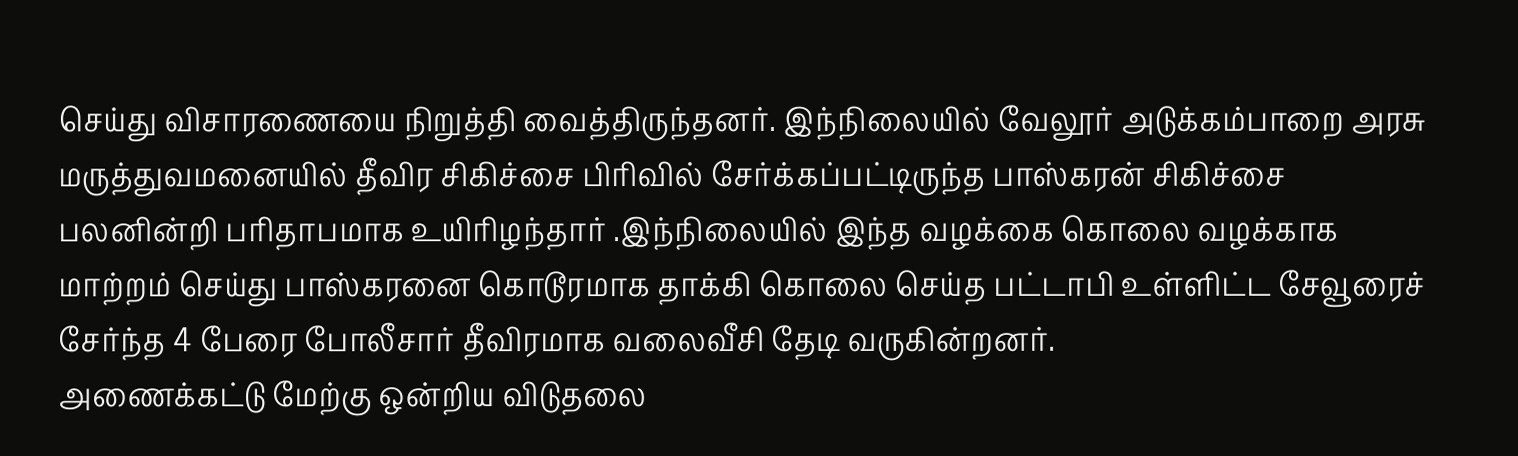செய்து விசாரணையை நிறுத்தி வைத்திருந்தனர். இந்நிலையில் வேலூர் அடுக்கம்பாறை அரசு மருத்துவமனையில் தீவிர சிகிச்சை பிரிவில் சேர்க்கப்பட்டிருந்த பாஸ்கரன் சிகிச்சை பலனின்றி பரிதாபமாக உயிரிழந்தார் .இந்நிலையில் இந்த வழக்கை கொலை வழக்காக மாற்றம் செய்து பாஸ்கரனை கொடூரமாக தாக்கி கொலை செய்த பட்டாபி உள்ளிட்ட சேவூரைச் சேர்ந்த 4 பேரை போலீசார் தீவிரமாக வலைவீசி தேடி வருகின்றனர்.
அணைக்கட்டு மேற்கு ஒன்றிய விடுதலை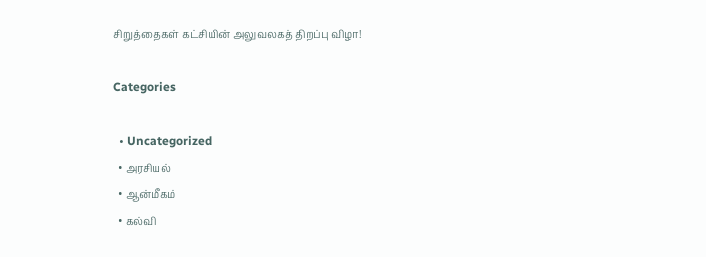சிறுத்தைகள் கட்சியின் அலுவலகத் திறப்பு விழா!

Categories

  • Uncategorized
  • அரசியல்
  • ஆன்மீகம்
  • கல்வி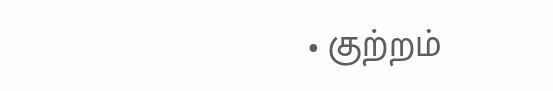• குற்றம்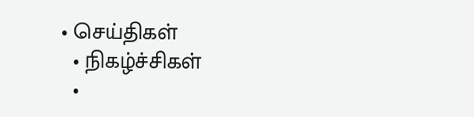• செய்திகள்
  • நிகழ்ச்சிகள்
  •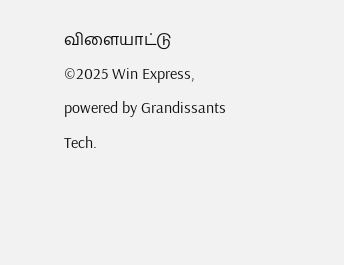விளையாட்டு
©2025 Win Express, powered by Grandissants Tech.